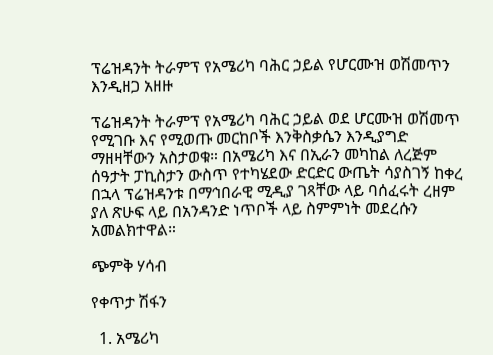ፕሬዝዳንት ትራምፕ የአሜሪካ ባሕር ኃይል የሆርሙዝ ወሽመጥን እንዲዘጋ አዘዙ

ፕሬዝዳንት ትራምፕ የአሜሪካ ባሕር ኃይል ወደ ሆርሙዝ ወሽመጥ የሚገቡ እና የሚወጡ መርከቦች እንቅስቃሴን እንዲያግድ ማዘዛቸውን አስታወቁ። በአሜሪካ እና በኢራን መካከል ለረጅም ሰዓታት ፓኪስታን ውስጥ የተካሄደው ድርድር ውጤት ሳያስገኝ ከቀረ በኋላ ፕሬዝዳንቱ በማኅበራዊ ሚዲያ ገጻቸው ላይ ባሰፈሩት ረዘም ያለ ጽሁፍ ላይ በአንዳንድ ነጥቦች ላይ ስምምነት መደረሱን አመልክተዋል።

ጭምቅ ሃሳብ

የቀጥታ ሽፋን

  1. አሜሪካ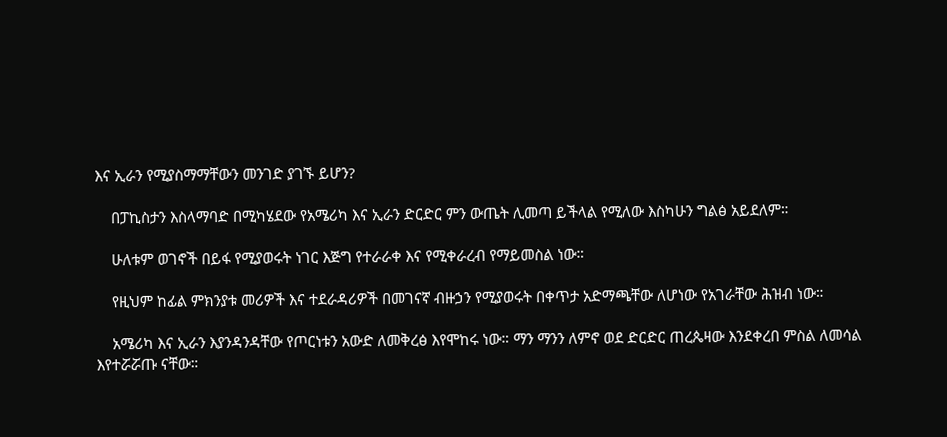እና ኢራን የሚያስማማቸውን መንገድ ያገኙ ይሆን?

    በፓኪስታን እስላማባድ በሚካሄደው የአሜሪካ እና ኢራን ድርድር ምን ውጤት ሊመጣ ይችላል የሚለው እስካሁን ግልፅ አይደለም።

    ሁለቱም ወገኖች በይፋ የሚያወሩት ነገር እጅግ የተራራቀ እና የሚቀራረብ የማይመስል ነው።

    የዚህም ከፊል ምክንያቱ መሪዎች እና ተደራዳሪዎች በመገናኛ ብዙኃን የሚያወሩት በቀጥታ አድማጫቸው ለሆነው የአገራቸው ሕዝብ ነው።

    አሜሪካ እና ኢራን እያንዳንዳቸው የጦርነቱን አውድ ለመቅረፅ እየሞከሩ ነው። ማን ማንን ለምኖ ወደ ድርድር ጠረጴዛው እንደቀረበ ምስል ለመሳል እየተሯሯጡ ናቸው።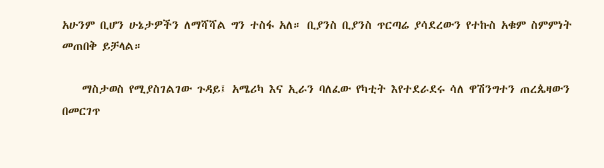አሁንም ቢሆን ሁኔታዎችን ለማሻሻል ግን ተስፋ አለ። ቢያንስ ቢያንስ ጥርጣሬ ያሳደረውን የተኩስ አቁም ስምምነት መጠበቅ ይቻላል።

    ማስታወስ የሚያስገልገው ጉዳይ፤ አሜሪካ እና ኢራን ባለፈው የካቲት እየተደራደሩ ሳለ ዋሽንግተን ጠረጴዛውን በመርገጥ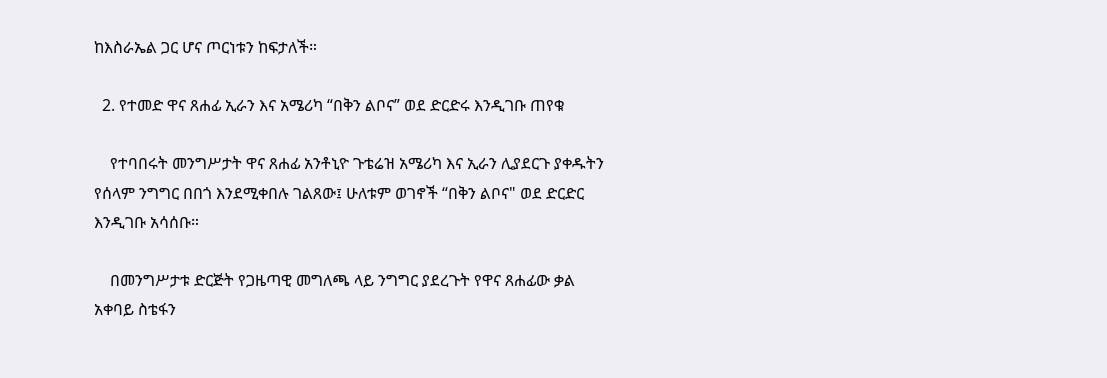ከእስራኤል ጋር ሆና ጦርነቱን ከፍታለች።

  2. የተመድ ዋና ጸሐፊ ኢራን እና አሜሪካ “በቅን ልቦና” ወደ ድርድሩ እንዲገቡ ጠየቁ

    የተባበሩት መንግሥታት ዋና ጸሐፊ አንቶኒዮ ጉቴሬዝ አሜሪካ እና ኢራን ሊያደርጉ ያቀዱትን የሰላም ንግግር በበጎ እንደሚቀበሉ ገልጸው፤ ሁለቱም ወገኖች “በቅን ልቦና" ወደ ድርድር እንዲገቡ አሳሰቡ።

    በመንግሥታቱ ድርጅት የጋዜጣዊ መግለጫ ላይ ንግግር ያደረጉት የዋና ጸሐፊው ቃል አቀባይ ስቴፋን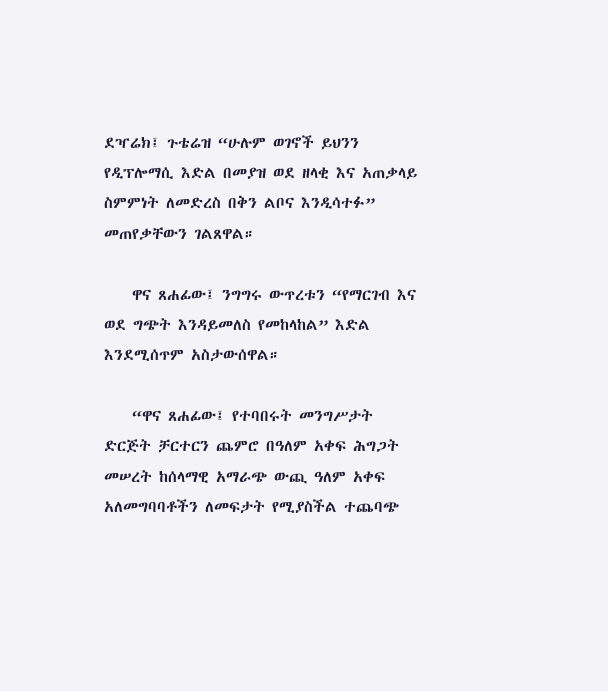ደዣሬክ፤ ጉቴሬዝ “ሁሉም ወገኖች ይህንን የዲፕሎማሲ እድል በመያዝ ወደ ዘላቂ እና አጠቃላይ ስምምነት ለመድረስ በቅን ልቦና እንዲሳተፉ” መጠየቃቸውን ገልጸዋል።

    ዋና ጸሐፊው፤ ንግግሩ ውጥረቱን “የማርገብ እና ወደ ግጭት እንዳይመለስ የመከላከል” እድል እንደሚሰጥም አስታውሰዋል።

    “ዋና ጸሐፊው፤ የተባበሩት መንግሥታት ድርጅት ቻርተርን ጨምሮ በዓለም አቀፍ ሕግጋት መሠረት ከሰላማዊ አማራጭ ውጪ ዓለም አቀፍ አለመግባባቶችን ለመፍታት የሚያስችል ተጨባጭ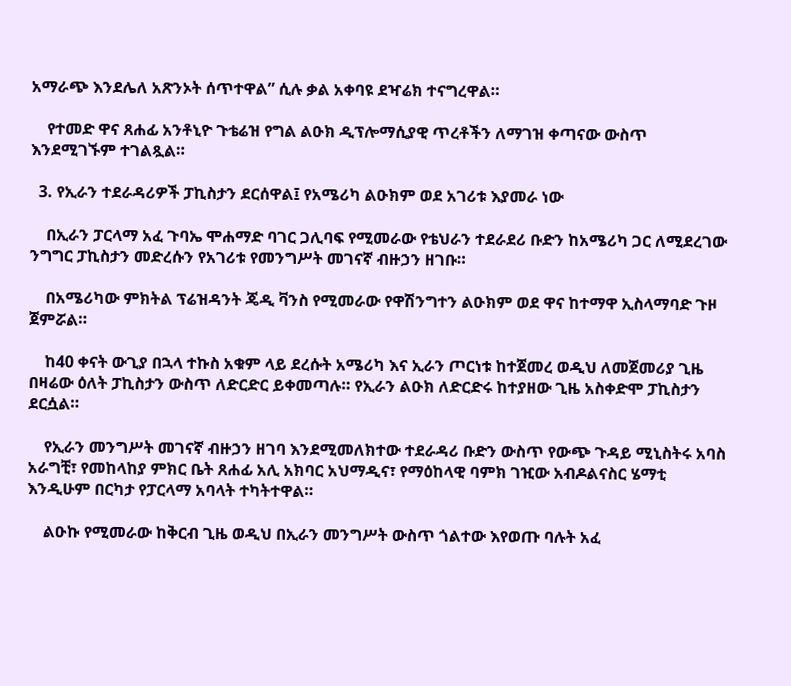አማራጭ እንደሌለ አጽንኦት ሰጥተዋል” ሲሉ ቃል አቀባዩ ደዣሬክ ተናግረዋል።

    የተመድ ዋና ጸሐፊ አንቶኒዮ ጉቴሬዝ የግል ልዑክ ዲፕሎማሲያዊ ጥረቶችን ለማገዝ ቀጣናው ውስጥ እንደሚገኙም ተገልጿል።

  3. የኢራን ተደራዳሪዎች ፓኪስታን ደርሰዋል፤ የአሜሪካ ልዑክም ወደ አገሪቱ እያመራ ነው

    በኢራን ፓርላማ አፈ ጉባኤ ሞሐማድ ባገር ጋሊባፍ የሚመራው የቴህራን ተደራደሪ ቡድን ከአሜሪካ ጋር ለሚደረገው ንግግር ፓኪስታን መድረሱን የአገሪቱ የመንግሥት መገናኛ ብዙኃን ዘገቡ።

    በአሜሪካው ምክትል ፕሬዝዳንት ጄዲ ቫንስ የሚመራው የዋሽንግተን ልዑክም ወደ ዋና ከተማዋ ኢስላማባድ ጉዞ ጀምሯል።

    ከ40 ቀናት ውጊያ በኋላ ተኩስ አቁም ላይ ደረሱት አሜሪካ እና ኢራን ጦርነቱ ከተጀመረ ወዲህ ለመጀመሪያ ጊዜ በዛሬው ዕለት ፓኪስታን ውስጥ ለድርድር ይቀመጣሉ። የኢራን ልዑክ ለድርድሩ ከተያዘው ጊዜ አስቀድሞ ፓኪስታን ደርሷል።

    የኢራን መንግሥት መገናኛ ብዙኃን ዘገባ እንደሚመለክተው ተደራዳሪ ቡድን ውስጥ የውጭ ጉዳይ ሚኒስትሩ አባስ አራግቺ፣ የመከላከያ ምክር ቤት ጸሐፊ አሊ አክባር አህማዲና፣ የማዕከላዊ ባምክ ገዢው አብዶልናስር ሄማቲ እንዲሁም በርካታ የፓርላማ አባላት ተካትተዋል።

    ልዑኩ የሚመራው ከቅርብ ጊዜ ወዲህ በኢራን መንግሥት ውስጥ ጎልተው እየወጡ ባሉት አፈ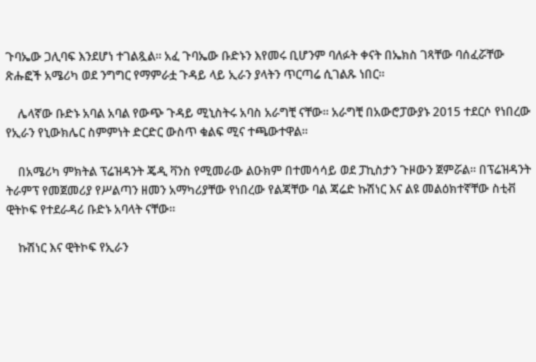ጉባኤው ጋሊባፍ እንደሆነ ተገልጿል። አፈ ጉባኤው ቡድኑን እየመሩ ቢሆንም ባለፉት ቀናት በኤክስ ገጻቸው ባሰፈሯቸው ጽሑፎች አሜሪካ ወደ ንግግር የማምራቷ ጉዳይ ላይ ኢራን ያላትን ጥርጣሬ ሲገልጹ ነበር።

    ሌላኛው ቡድኑ አባል አባል የውጭ ጉዳይ ሚኒስትሩ አባስ አራግቺ ናቸው። አራግቺ በአውሮፓውያኑ 2015 ተደርሶ የነበረው የኢራን የኒውክሌር ስምምነት ድርድር ውስጥ ቁልፍ ሚና ተጫውተዋል።

    በአሜሪካ ምክትል ፕሬዝዳንት ጄዲ ቫንስ የሚመራው ልዑክም በተመሳሳይ ወደ ፓኪስታን ጉዞውን ጀምሯል። በፕሬዝዳንት ትራምፕ የመጀመሪያ የሥልጣን ዘመን አማካሪያቸው የነበረው የልጃቸው ባል ጃሬድ ኩሽነር እና ልዩ መልዕክተኛቸው ስቲቭ ዊትኮፍ የተደራዳሪ ቡድኑ አባላት ናቸው።

    ኩሽነር እና ዊትኮፍ የኢራን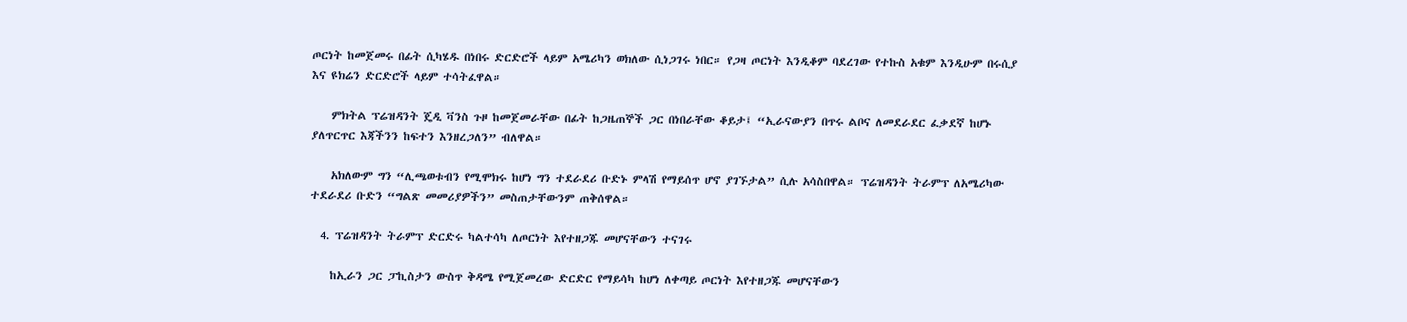ጦርነት ከመጀመሩ በፊት ሲካሄዱ በነበሩ ድርድሮች ላይም አሜሪካን ወክለው ሲነጋገሩ ነበር። የጋዛ ጦርነት እንዲቆም ባደረገው የተኩስ አቁም እንዲሁም በሩሲያ እና ዩክሬን ድርድሮች ላይም ተሳትፈዋል።

    ምክትል ፕሬዝዳንት ጄዲ ቫንስ ጉዞ ከመጀመራቸው በፊት ከጋዜጠኞች ጋር በነበራቸው ቆይታ፤ “ኢራናውያን በጥሩ ልቦና ለመደራደር ፈቃደኛ ከሆኑ ያለጥርጥር እጃችንን ከፍተን እንዘረጋለን” ብለዋል።

    አክለውም ግን “ሊጫወቱብን የሚሞክሩ ከሆነ ግን ተደራደሪ ቡድኑ ምላሽ የማይሰጥ ሆኖ ያገኙታል” ሲሉ አሳስበዋል። ፕሬዝዳንት ትራምፕ ለአሜሪካው ተደራደሪ ቡድን “ግልጽ መመሪያዎችን” መስጠታቸውንም ጠቅሰዋል።

  4. ፕሬዝዳንት ትራምፕ ድርድሩ ካልተሳካ ለጦርነት እየተዘጋጁ መሆናቸውን ተናገሩ

    ከኢራን ጋር ፓኪስታን ውስጥ ቅዳሜ የሚጀመረው ድርድር የማይሳካ ከሆነ ለቀጣይ ጦርነት እየተዘጋጁ መሆናቸውን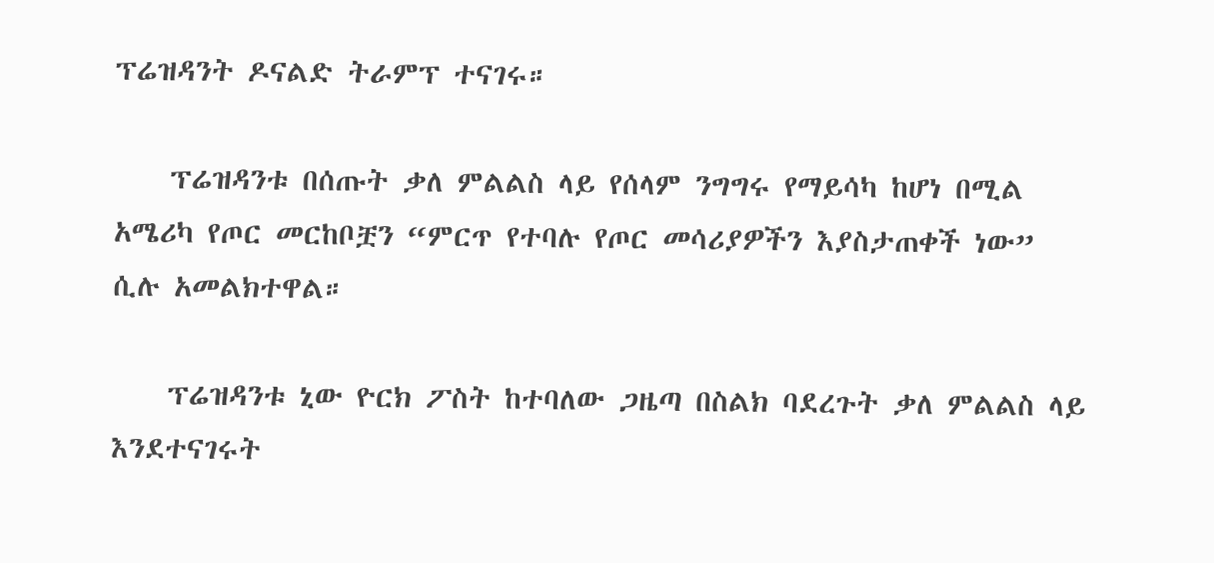ፕሬዝዳንት ዶናልድ ትራምፕ ተናገሩ።

    ፕሬዝዳንቱ በሰጡት ቃለ ምልልስ ላይ የሰላም ንግግሩ የማይሳካ ከሆነ በሚል አሜሪካ የጦር መርከቦቿን “ምርጥ የተባሉ የጦር መሳሪያዎችን እያስታጠቀች ነው” ሲሉ አመልክተዋል።

    ፕሬዝዳንቱ ኒው ዮርክ ፖስት ከተባለው ጋዜጣ በስልክ ባደረጉት ቃለ ምልልስ ላይ እንደተናገሩት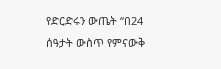የድርድሩን ውጤት “በ24 ሰዓታት ውስጥ የምናውቅ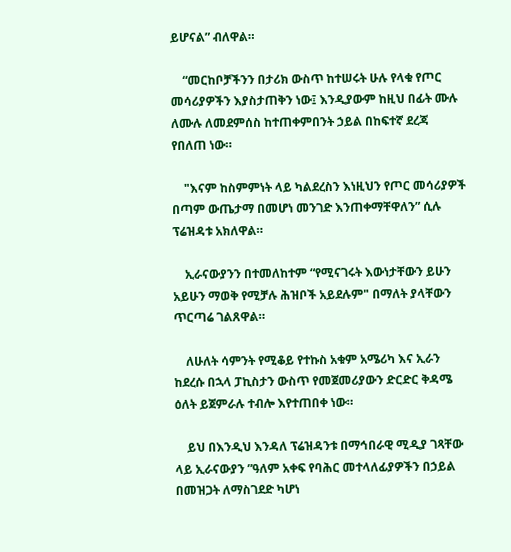ይሆናል” ብለዋል።

    “መርከቦቻችንን በታሪክ ውስጥ ከተሠሩት ሁሉ የላቁ የጦር መሳሪያዎችን እያስታጠቅን ነው፤ እንዲያውም ከዚህ በፊት ሙሉ ለሙሉ ለመደምሰስ ከተጠቀምበንት ኃይል በከፍተኛ ደረጃ የበለጠ ነው።

    "እናም ከስምምነት ላይ ካልደረስን እነዚህን የጦር መሳሪያዎች በጣም ውጤታማ በመሆነ መንገድ እንጠቀማቸዋለን” ሲሉ ፕሬዝዳቱ አክለዋል።

    ኢራናውያንን በተመለከተም “የሚናገሩት እውነታቸውን ይሁን አይሁን ማወቅ የሚቻሉ ሕዝቦች አይደሉም" በማለት ያላቸውን ጥርጣሬ ገልጸዋል።

    ለሁለት ሳምንት የሚቆይ የተኩስ አቁም አሜሪካ እና ኢራን ከደረሱ በኋላ ፓኪስታን ውስጥ የመጀመሪያውን ድርድር ቅዳሜ ዕለት ይጀምራሉ ተብሎ እየተጠበቀ ነው።

    ይህ በእንዲህ እንዳለ ፕሬዝዳንቱ በማኅበራዊ ሚዲያ ገጻቸው ላይ ኢራናውያን ”ዓለም አቀፍ የባሕር መተላለፊያዎችን በኃይል በመዝጋት ለማስገደድ ካሆነ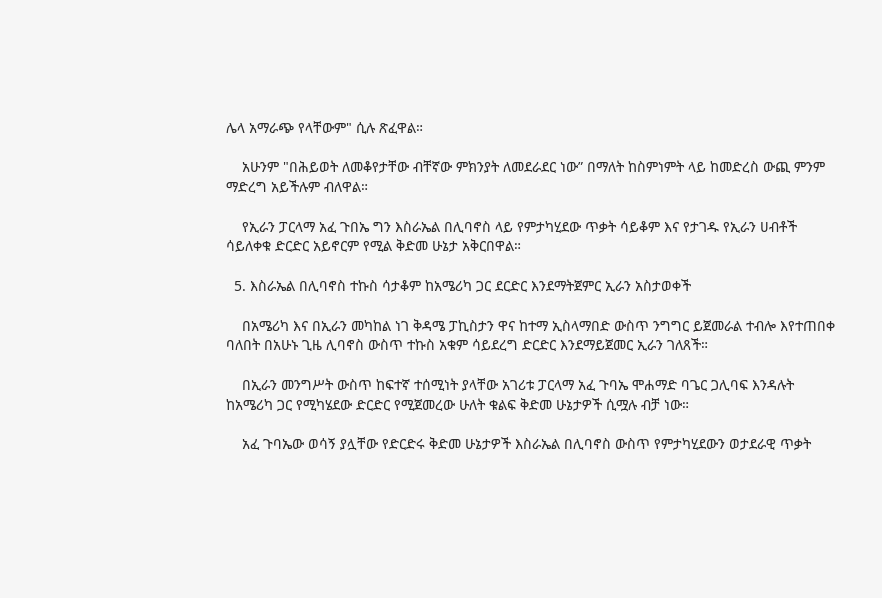ሌላ አማራጭ የላቸውም" ሲሉ ጽፈዋል።

    አሁንም "በሕይወት ለመቆየታቸው ብቸኛው ምክንያት ለመደራደር ነው” በማለት ከስምነምት ላይ ከመድረስ ውጪ ምንም ማድረግ አይችሉም ብለዋል።

    የኢራን ፓርላማ አፈ ጉበኤ ግን እስራኤል በሊባኖስ ላይ የምታካሂደው ጥቃት ሳይቆም እና የታገዱ የኢራን ሀብቶች ሳይለቀቁ ድርድር አይኖርም የሚል ቅድመ ሁኔታ አቅርበዋል።

  5. እስራኤል በሊባኖስ ተኩስ ሳታቆም ከአሜሪካ ጋር ደርድር እንደማትጀምር ኢራን አስታወቀች

    በአሜሪካ እና በኢራን መካከል ነገ ቅዳሜ ፓኪስታን ዋና ከተማ ኢስላማበድ ውስጥ ንግግር ይጀመራል ተብሎ እየተጠበቀ ባለበት በአሁኑ ጊዜ ሊባኖስ ውስጥ ተኩስ አቁም ሳይደረግ ድርድር እንደማይጀመር ኢራን ገለጸች።

    በኢራን መንግሥት ውስጥ ከፍተኛ ተሰሚነት ያላቸው አገሪቱ ፓርላማ አፈ ጉባኤ ሞሐማድ ባጌር ጋሊባፍ እንዳሉት ከአሜሪካ ጋር የሚካሄደው ድርድር የሚጀመረው ሁለት ቁልፍ ቅድመ ሁኔታዎች ሲሟሉ ብቻ ነው።

    አፈ ጉባኤው ወሳኝ ያሏቸው የድርድሩ ቅድመ ሁኔታዎች እስራኤል በሊባኖስ ውስጥ የምታካሂደውን ወታደራዊ ጥቃት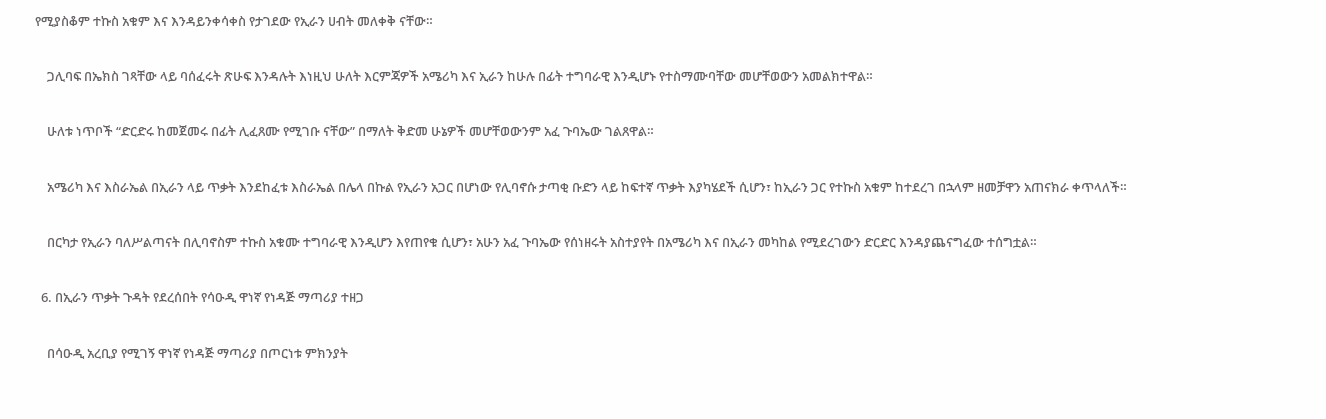የሚያስቆም ተኩስ አቁም እና እንዳይንቀሳቀስ የታገደው የኢራን ሀብት መለቀቅ ናቸው።

    ጋሊባፍ በኤክስ ገጻቸው ላይ ባሰፈሩት ጽሁፍ እንዳሉት እነዚህ ሁለት እርምጃዎች አሜሪካ እና ኢራን ከሁሉ በፊት ተግባራዊ እንዲሆኑ የተስማሙባቸው መሆቸወውን አመልክተዋል።

    ሁለቱ ነጥቦች “ድርድሩ ከመጀመሩ በፊት ሊፈጸሙ የሚገቡ ናቸው” በማለት ቅድመ ሁኔዎች መሆቸወውንም አፈ ጉባኤው ገልጸዋል።

    አሜሪካ እና እስራኤል በኢራን ላይ ጥቃት እንደከፈቱ እስራኤል በሌላ በኩል የኢራን አጋር በሆነው የሊባኖሱ ታጣቂ ቡድን ላይ ከፍተኛ ጥቃት እያካሄደች ሲሆን፣ ከኢራን ጋር የተኩስ አቁም ከተደረገ በኋላም ዘመቻዋን አጠናክራ ቀጥላለች።

    በርካታ የኢራን ባለሥልጣናት በሊባኖስም ተኩስ አቁሙ ተግባራዊ እንዲሆን እየጠየቁ ሲሆን፣ አሁን አፈ ጉባኤው የሰነዘሩት አስተያየት በአሜሪካ እና በኢራን መካከል የሚደረገውን ድርድር እንዳያጨናግፈው ተሰግቷል።

  6. በኢራን ጥቃት ጉዳት የደረሰበት የሳዑዲ ዋነኛ የነዳጅ ማጣሪያ ተዘጋ

    በሳዑዲ አረቢያ የሚገኝ ዋነኛ የነዳጅ ማጣሪያ በጦርነቱ ምክንያት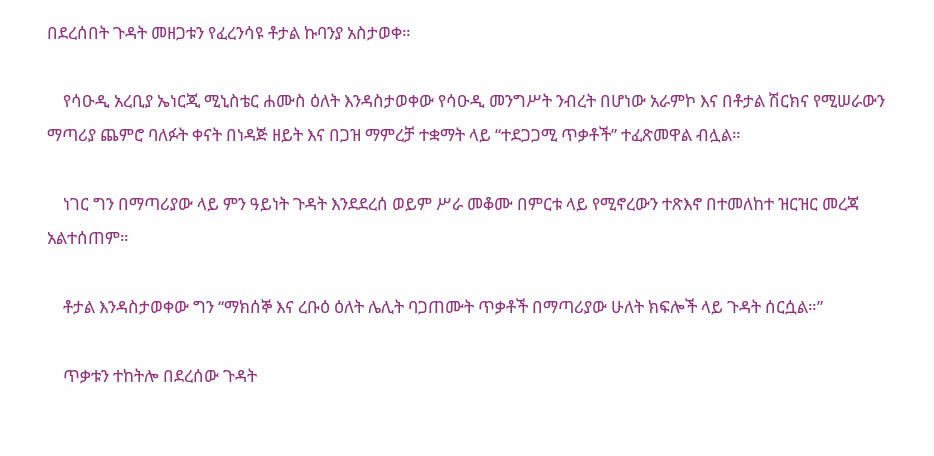በደረሰበት ጉዳት መዘጋቱን የፈረንሳዩ ቶታል ኩባንያ አስታወቀ።

    የሳዑዲ አረቢያ ኤነርጂ ሚኒስቴር ሐሙስ ዕለት እንዳስታወቀው የሳዑዲ መንግሥት ንብረት በሆነው አራምኮ እና በቶታል ሽርክና የሚሠራውን ማጣሪያ ጨምሮ ባለፉት ቀናት በነዳጅ ዘይት እና በጋዝ ማምረቻ ተቋማት ላይ “ተደጋጋሚ ጥቃቶች” ተፈጽመዋል ብሏል።

    ነገር ግን በማጣሪያው ላይ ምን ዓይነት ጉዳት እንደደረሰ ወይም ሥራ መቆሙ በምርቱ ላይ የሚኖረውን ተጽእኖ በተመለከተ ዝርዝር መረጃ አልተሰጠም።

    ቶታል እንዳስታወቀው ግን “ማክሰኞ እና ረቡዕ ዕለት ሌሊት ባጋጠሙት ጥቃቶች በማጣሪያው ሁለት ክፍሎች ላይ ጉዳት ሰርሷል።”

    ጥቃቱን ተከትሎ በደረሰው ጉዳት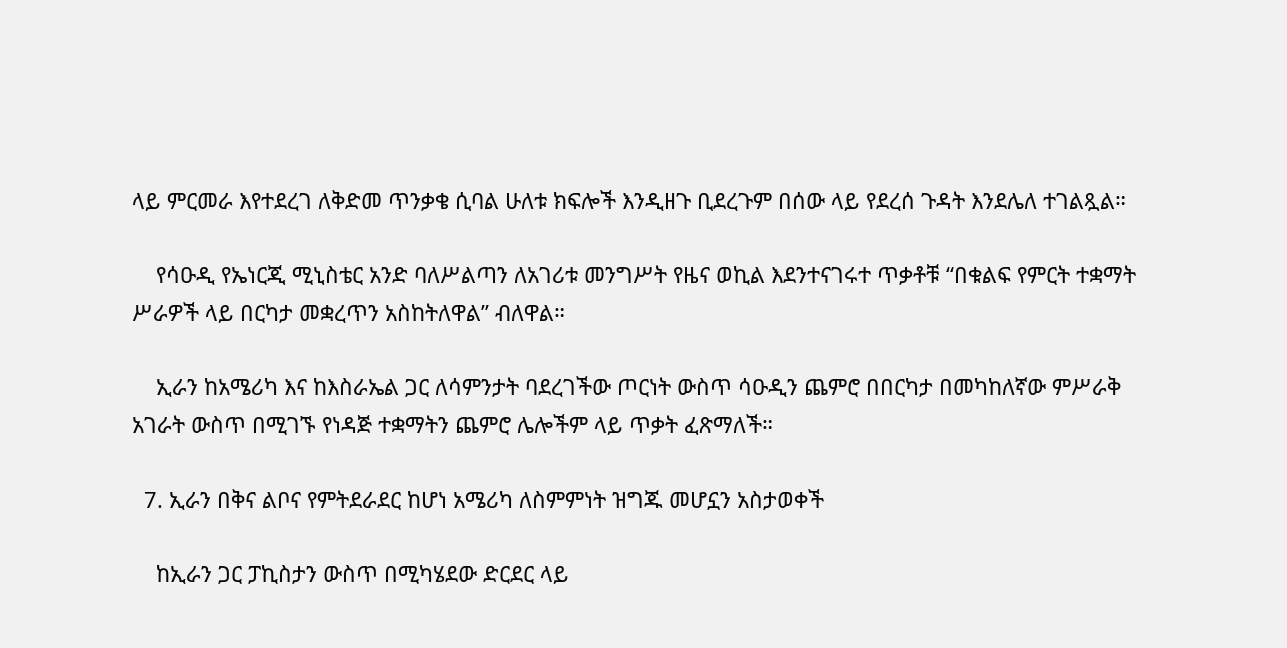ላይ ምርመራ እየተደረገ ለቅድመ ጥንቃቄ ሲባል ሁለቱ ክፍሎች እንዲዘጉ ቢደረጉም በሰው ላይ የደረሰ ጉዳት እንደሌለ ተገልጿል።

    የሳዑዲ የኤነርጂ ሚኒስቴር አንድ ባለሥልጣን ለአገሪቱ መንግሥት የዜና ወኪል እደንተናገሩተ ጥቃቶቹ “በቁልፍ የምርት ተቋማት ሥራዎች ላይ በርካታ መቋረጥን አስከትለዋል” ብለዋል።

    ኢራን ከአሜሪካ እና ከእስራኤል ጋር ለሳምንታት ባደረገችው ጦርነት ውስጥ ሳዑዲን ጨምሮ በበርካታ በመካከለኛው ምሥራቅ አገራት ውስጥ በሚገኙ የነዳጅ ተቋማትን ጨምሮ ሌሎችም ላይ ጥቃት ፈጽማለች።

  7. ኢራን በቅና ልቦና የምትደራደር ከሆነ አሜሪካ ለስምምነት ዝግጁ መሆኗን አስታወቀች

    ከኢራን ጋር ፓኪስታን ውስጥ በሚካሄደው ድርደር ላይ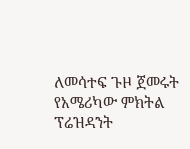ለመሳተፍ ጉዞ ጀመሩት የአሜሪካው ምክትል ፕሬዝዳንት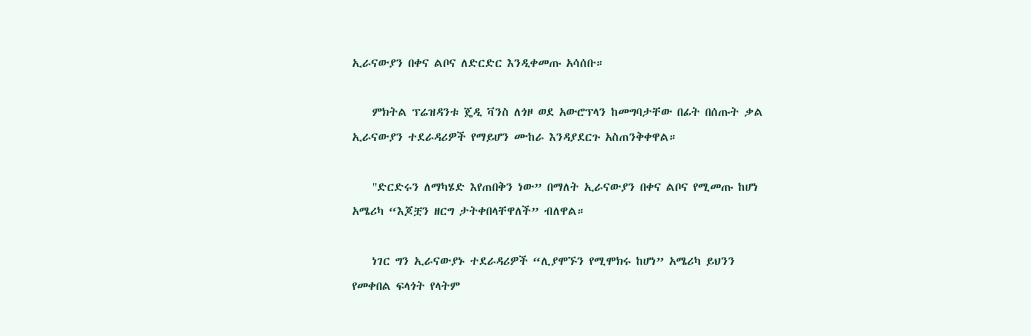ኢራናውያን በቀና ልቦና ለድርድር እንዲቀመጡ አሳሰቡ።

    ምክትል ፕሬዝዳንቱ ጄዲ ቫንስ ለጎዞ ወደ አውሮፕላን ከመግባታቸው በፊት በሰጡት ቃል ኢራናውያን ተደራዳሪዎች የማይሆን ሙከራ እንዳያደርጉ አስጠንቅቀዋል።

    "ድርድሩን ለማካሄድ እየጠበቅን ነው” በማለት ኢራናውያን በቀና ልቦና የሚመጡ ከሆነ አሜሪካ “እጆቿን ዘርግ ታትቀበላቸዋለች” ብለዋል።

    ነገር ግን ኢራናውያኑ ተደራዳሪዎች “ሊያሞኙን የሚሞክሩ ከሆነ” አሜሪካ ይህንን የመቀበል ፍላጎት የላትም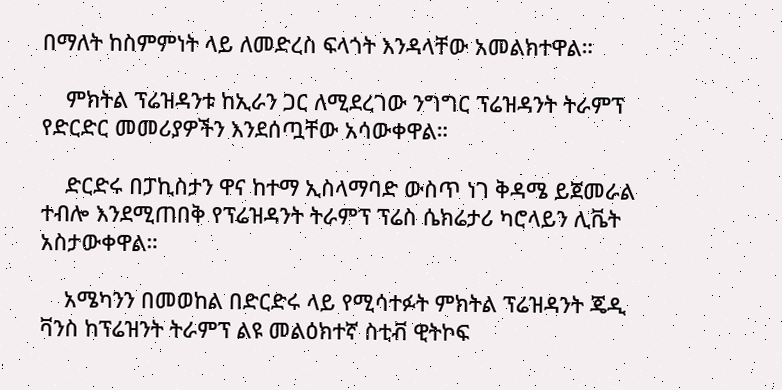በማለት ከስምምነት ላይ ለመድረስ ፍላጎት እንዳላቸው አመልክተዋል።

    ምክትል ፕሬዝዳንቱ ከኢራን ጋር ለሚደረገው ንግግር ፕሬዝዳንት ትራምፕ የድርድር መመሪያዎችን እንደሰጧቸው አሳውቀዋል።

    ድርድሩ በፓኪስታን ዋና ከተማ ኢስላማባድ ውስጥ ነገ ቅዳሜ ይጀመራል ተብሎ እንደሚጠበቅ የፕሬዝዳንት ትራምፕ ፕሬስ ሴክሬታሪ ካሮላይን ሊቬት አስታውቀዋል።

    አሜካንን በመወከል በድርድሩ ላይ የሚሳተፉት ምክትል ፕሬዝዳንት ጄዲ ቫንስ ከፕሬዝንት ትራምፕ ልዩ መልዕክተኛ ስቲቭ ዊትኮፍ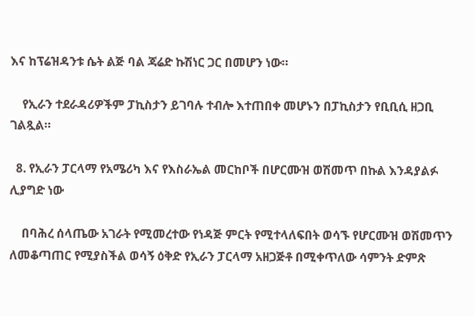እና ከፕሬዝዳንቱ ሴት ልጅ ባል ጃሬድ ኩሽነር ጋር በመሆን ነው።

    የኢራን ተደራዳሪዎችም ፓኪስታን ይገባሉ ተብሎ እተጠበቀ መሆኑን በፓኪስታን የቢቢሲ ዘጋቢ ገልጿል።

  8. የኢራን ፓርላማ የአሜሪካ እና የእስራኤል መርከቦች በሆርሙዝ ወሽመጥ በኩል እንዳያልፉ ሊያግድ ነው

    በባሕረ ሰላጤው አገራት የሚመረተው የነዳጅ ምርት የሚተላለፍበት ወሳኙ የሆርሙዝ ወሽመጥን ለመቆጣጠር የሚያስችል ወሳኝ ዕቅድ የኢራን ፓርላማ አዘጋጅቶ በሚቀጥለው ሳምንት ድምጽ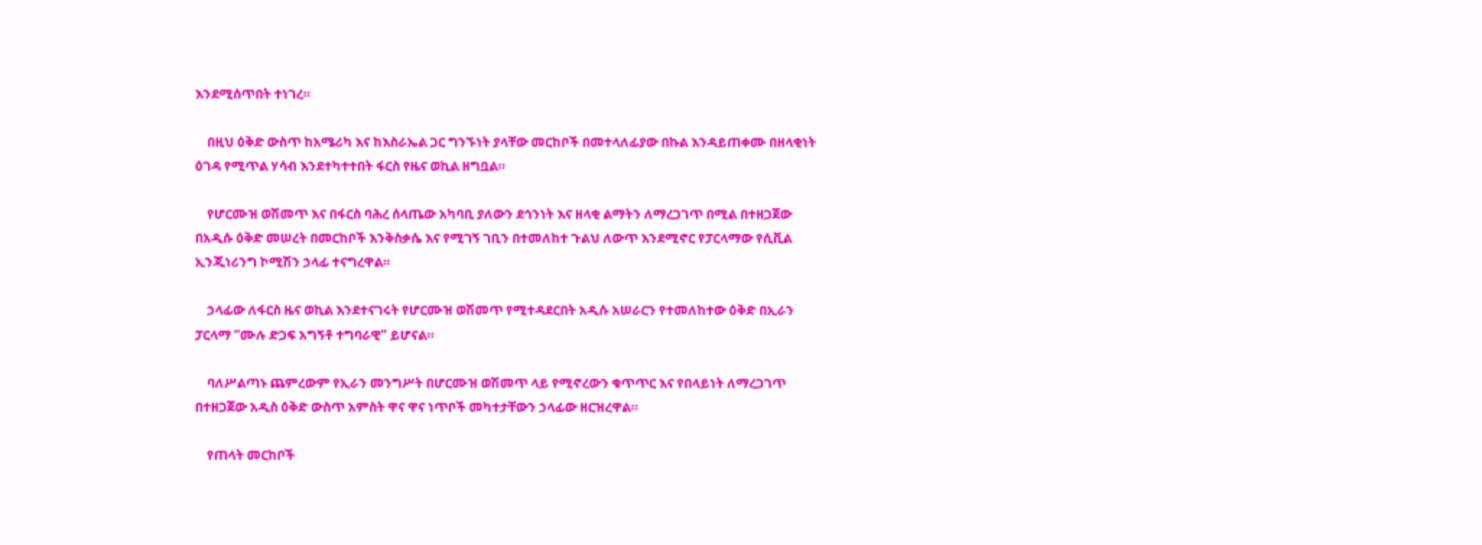እንደሚሰጥበት ተነገረ።

    በዚህ ዕቅድ ውስጥ ከአሜሪካ እና ከእስራኤል ጋር ግንኙነት ያላቸው መርከቦች በመተላለፊያው በኩል እንዳይጠቀሙ በዘላቂነት ዕገዳ የሚጥል ሃሳብ እንደተካተተበት ፋርስ የዜና ወኪል ዘግቧል።

    የሆርሙዝ ወሽመጥ እና በፋርስ ባሕረ ሰላጤው አካባቢ ያለውን ደኅንነት እና ዘላቂ ልማትን ለማረጋገጥ በሚል በተዘጋጀው በአዲሱ ዕቅድ መሠረት በመርከቦች እንቅስቃሴ እና የሚገኝ ገቢን በተመለከተ ጉልህ ለውጥ እንደሚኖር የፓርላማው የሲቪል ኢንጂነሪንግ ኮሚሽን ኃላፊ ተናግረዋል።

    ኃላፊው ለፋርስ ዜና ወኪል እንደተናገሩት የሆርሙዝ ወሽመጥ የሚተዳደርበት አዲሱ አሠራርን የተመለከተው ዕቅድ በኢራን ፓርላማ “ሙሉ ድጋፍ አግኝቶ ተግባራዊ” ይሆናል።

    ባለሥልጣኑ ጨምረውም የኢራን መንግሥት በሆርሙዝ ወሽመጥ ላይ የሚኖረውን ቁጥጥር እና የበላይነት ለማረጋገጥ በተዘጋጀው አዲስ ዕቅድ ውስጥ አምስት ዋና ዋና ነጥቦች መካተታቸውን ኃላፊው ዘርዝረዋል።

    የጠላት መርከቦች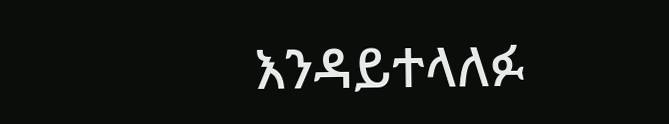እንዳይተላለፉ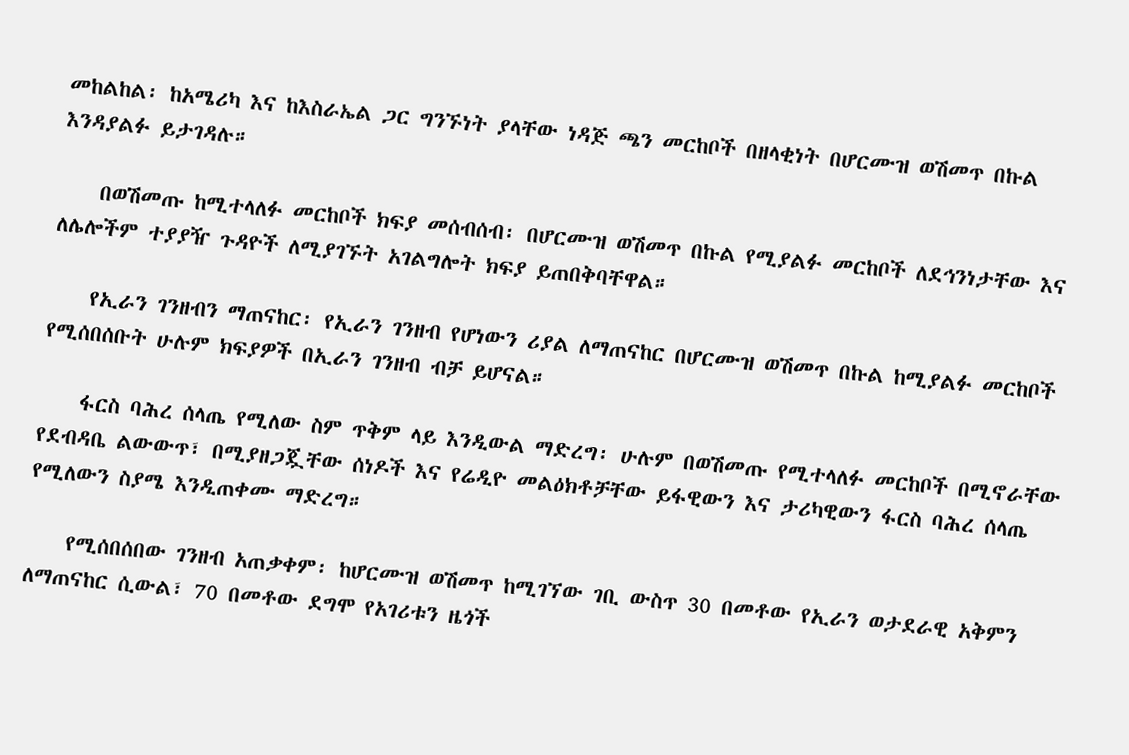መከልከል፡ ከአሜሪካ እና ከእስራኤል ጋር ግንኙነት ያላቸው ነዳጅ ጫን መርከቦች በዘላቂነት በሆርሙዝ ወሽመጥ በኩል እንዳያልፉ ይታገዳሉ።

    በወሽመጡ ከሚተላለፉ መርከቦች ክፍያ መሰብሰብ፡ በሆርሙዝ ወሽመጥ በኩል የሚያልፉ መርከቦች ለደኅንነታቸው እና ለሌሎችም ተያያዥ ጉዳዮች ለሚያገኙት አገልግሎት ክፍያ ይጠበቅባቸዋል።

    የኢራን ገንዘብን ማጠናከር፡ የኢራን ገንዘብ የሆነውን ሪያል ለማጠናከር በሆርሙዝ ወሽመጥ በኩል ከሚያልፉ መርከቦች የሚሰበሰቡት ሁሉም ክፍያዎች በኢራን ገንዘብ ብቻ ይሆናል።

    ፋርስ ባሕረ ሰላጤ የሚለው ስም ጥቅም ላይ እንዲውል ማድረግ፡ ሁሉም በወሽመጡ የሚተላለፉ መርከቦች በሚኖራቸው የደብዳቤ ልውውጥ፣ በሚያዘጋጇቸው ሰነዶች እና የሬዲዮ መልዕክቶቻቸው ይፋዊውን እና ታሪካዊውን ፋርስ ባሕረ ሰላጤ የሚለውን ስያሜ እንዲጠቀሙ ማድረግ።

    የሚሰበሰበው ገንዘብ አጠቃቀም፡ ከሆርሙዝ ወሽመጥ ከሚገኘው ገቢ ውስጥ 30 በመቶው የኢራን ወታደራዊ አቅምን ለማጠናከር ሲውል፣ 70 በመቶው ደግሞ የአገሪቱን ዜጎች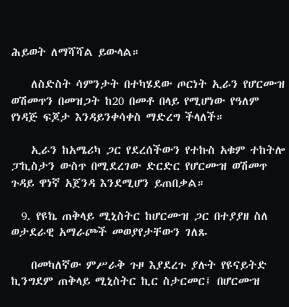ሕይወት ለማሻሻል ይውላል።

    ለስድስት ሳምንታት በተካሄደው ጦርነት ኢራን የሆርሙዝ ወሽመጥን በመዝጋት ከ20 በመቶ በላይ የሚሆነው የዓለም የነዳጅ ፍጆታ እንዳይንቀሳቀስ ማድረግ ችላለች።

    ኢራን ከአሜሪካ ጋር የደረሰችውን የተኩስ አቁም ተከትሎ ፓኪስታን ውስጥ በሚደረገው ድርድር የሆርሙዝ ወሽመጥ ጉዳይ ዋነኛ አጀንዳ እንደሚሆን ይጠበቃል።

  9. የዩኬ ጠቅላይ ሚኒስትር ከሆርሙዝ ጋር በተያያዘ ስለ ወታደራዊ አማራጮች መወያየታቸውን ገለጹ

    በመካለኛው ምሥራቅ ጉዞ እያደረጉ ያሉት የዩናይትድ ኪንግደም ጠቅላይ ሚኒስትር ኪር ስታርመር፤ በሆርሙዝ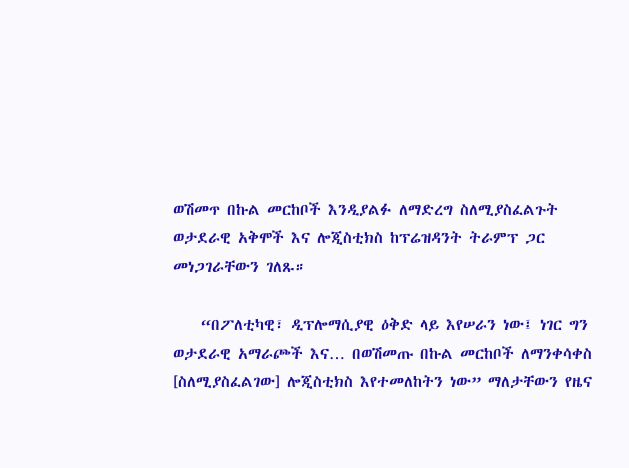ወሽመጥ በኩል መርከቦች እንዲያልፉ ለማድረግ ስለሚያስፈልጉት ወታደራዊ አቅሞች እና ሎጂስቲክስ ከፕሬዝዳንት ትራምፕ ጋር መነጋገራቸውን ገለጹ።

    “በፖለቲካዊ፣ ዲፕሎማሲያዊ ዕቅድ ላይ እየሠራን ነው፤ ነገር ግን ወታደራዊ አማራጮች እና… በወሽመጡ በኩል መርከቦች ለማንቀሳቀስ [ስለሚያስፈልገው] ሎጂስቲክስ እየተመለከትን ነው” ማለታቸውን የዜና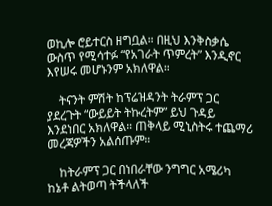ወኪሎ ሮይተርስ ዘግቧል። በዚህ እንቅስቃሴ ውስጥ የሚሳተፉ “የአገራት ጥምረት” እንዲኖር እየሠሩ መሆኑንም አክለዋል።

    ትናንት ምሽት ከፕሬዝዳንት ትራምፕ ጋር ያደረጉት “ውይይት ትኩረትም” ይህ ጉዳይ እንደነበር አክለዋል። ጠቅላይ ሚኒስትሩ ተጨማሪ መረጃዎችን አልሰጡም።

    ከትራምፕ ጋር በነበራቸው ንግግር አሜሪካ ከኔቶ ልትወጣ ትችላለች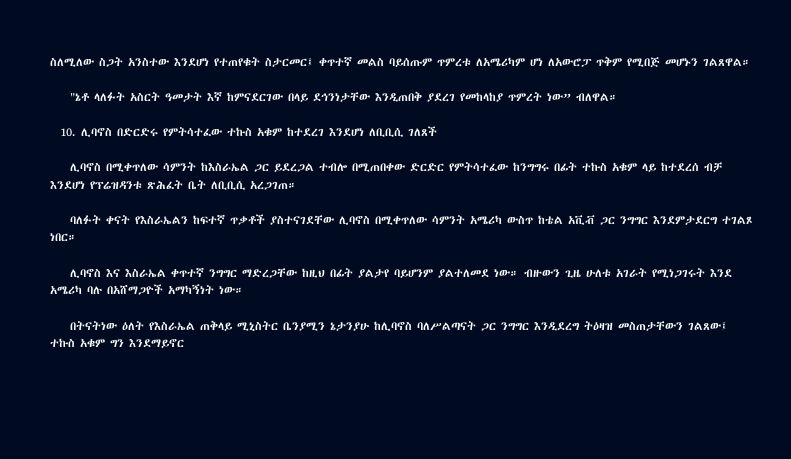ስለሚለው ስጋት አንስተው እንደሆነ የተጠየቁት ስታርመር፤ ቀጥተኛ መልስ ባይሰጡም ጥምረቱ ለአሜሪካም ሆነ ለአውሮፓ ጥቅም የሚበጅ መሆኑን ገልጸዋል።

    "ኔቶ ላለፉት አስርት ዓመታት እኛ ከምናደርገው በላይ ደኅንነታቸው እንዲጠበቅ ያደረገ የመከላከያ ጥምረት ነው” ብለዋል።

  10. ሊባኖስ በድርድሩ የምትሳተፈው ተኩስ አቁም ከተደረገ እንደሆነ ለቢቢሲ ገለጸች

    ሊባኖስ በሚቀጥለው ሳምንት ከእስራኤል ጋር ይደረጋል ተብሎ በሚጠበቀው ድርድር የምትሳተፈው ከንግግሩ በፊት ተኩስ አቁም ላይ ከተደረሰ ብቻ እንደሆነ የፕሬዝዳንቱ ጽሕፈት ቤት ለቢቢሲ አረጋገጠ።

    ባለፉት ቀናት የእስራኤልን ከፍተኛ ጥቃቶች ያስተናገደቸው ሊባኖስ በሚቀጥለው ሳምንት አሜሪካ ውስጥ ከቴል አቪቭ ጋር ንግግር እንደምታደርግ ተገልጾ ነበር።

    ሊባኖስ እና እስራኤል ቀጥተኛ ንግግር ማድረጋቸው ከዚህ በፊት ያልታየ ባይሆንም ያልተለመደ ነው። ብዙውን ጊዜ ሁለቱ አገራት የሚነጋገሩት እንደ አሜሪካ ባሉ በአሸማጋዮች አማካኝነት ነው።

    በትናትነው ዕለት የእስራኤል ጠቅላይ ሚኒስትር ቤንያሚን ኔታንያሁ ከሊባኖስ ባለሥልጣናት ጋር ንግግር እንዲደረግ ትዕዛዝ መስጠታቸውን ገልጸው፤ ተኩስ አቁም ግን እንደማይኖር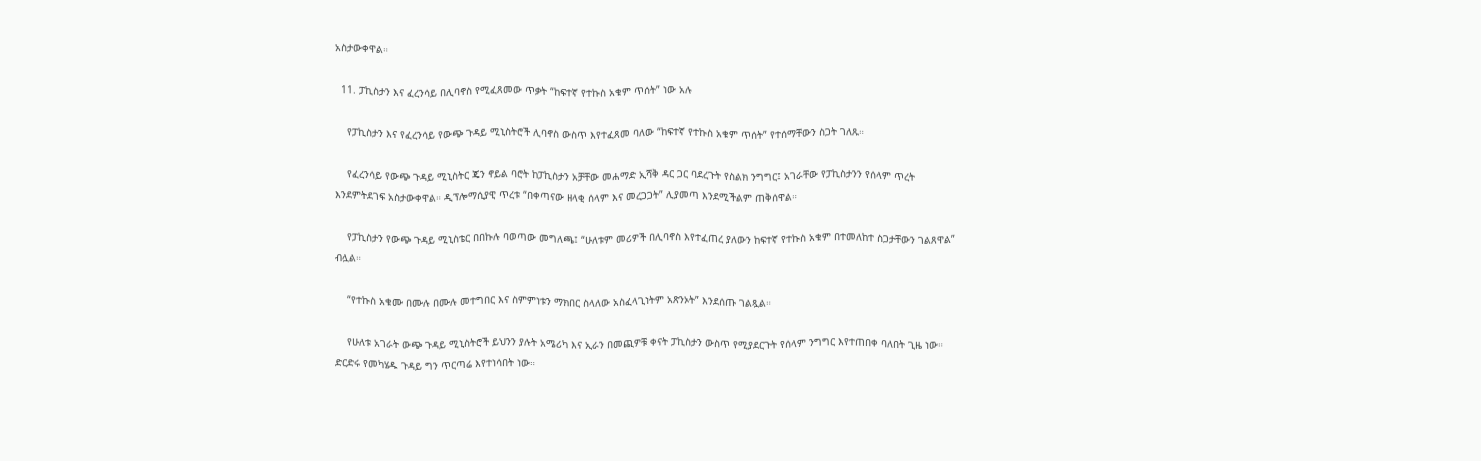አስታውቀዋል።

  11. ፓኪስታን እና ፈረንሳይ በሊባኖስ የሚፈጸመው ጥቃት “ከፍተኛ የተኩስ አቁም ጥሰት” ነው አሉ

    የፓኪስታን እና የፈረንሳይ የውጭ ጉዳይ ሚኒስትሮች ሊባኖስ ውስጥ እየተፈጸመ ባለው “ከፍተኛ የተኩስ አቁም ጥሰት” የተሰማቸውን ስጋት ገለጹ።

    የፈረንሳይ የውጭ ጉዳይ ሚኒስትር ጄን ኖይል ባሮት ከፓኪስታን አቻቸው መሐማድ ኢሻቅ ዳር ጋር ባደረጉት የስልክ ንግግር፤ አገራቸው የፓኪስታንን የሰላም ጥረት እንደምትደገፍ አስታውቀዋል። ዲፕሎማሲያዊ ጥረቱ “በቀጣናው ዘላቂ ሰላም እና መረጋጋት” ሊያመጣ እንደሚችልም ጠቅሰዋል።

    የፓኪስታን የውጭ ጉዳይ ሚኒስቴር በበኩሉ ባወጣው መግለጫ፤ “ሁለቱም መሪዎች በሊባኖስ እየተፈጠረ ያለውን ከፍተኛ የተኩስ አቁም በተመለከተ ስጋታቸውን ገልጸዋል” ብሏል።

    “የተኩስ አቁሙ በሙሉ በሙሉ መተግበር እና ስምምነቱን ማክበር ስላለው አስፈላጊነትም አጽንኦት” እንደሰጡ ገልጿል።

    የሁለቱ አገራት ውጭ ጉዳይ ሚኒስትሮች ይህንን ያሉት አሜሪካ እና ኢራን በመጪዎቹ ቀናት ፓኪስታን ውስጥ የሚያደርጉት የሰላም ንግግር እየተጠበቀ ባለበት ጊዜ ነው። ድርድሩ የመካሄዱ ጉዳይ ግን ጥርጣሬ እየተነሳበት ነው።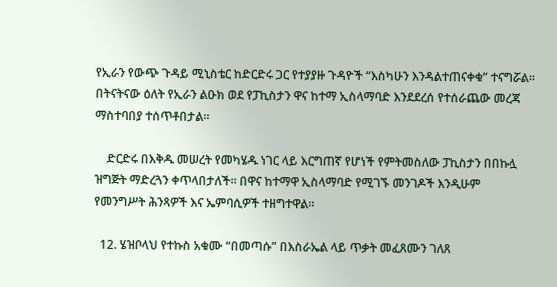የኢራን የውጭ ጉዳይ ሚኒስቴር ከድርድሩ ጋር የተያያዙ ጉዳዮች “እስካሁን እንዳልተጠናቀቁ” ተናግሯል። በትናትናው ዕለት የኢራን ልዑክ ወደ የፓኪስታን ዋና ከተማ ኢስላማባድ እንደደረሰ የተሰራጨው መረጃ ማስተባበያ ተሰጥቶበታል።

    ድርድሩ በእቅዱ መሠረት የመካሄዱ ነገር ላይ እርግጠኛ የሆነች የምትመስለው ፓኪስታን በበኩሏ ዝግጅት ማድረጓን ቀጥላበታለች። በዋና ከተማዋ ኢስላማባድ የሚገኙ መንገዶች እንዲሁም የመንግሥት ሕንጻዎች እና ኤምባሲዎች ተዘግተዋል።

  12. ሄዝቦላህ የተኩስ አቁሙ “በመጣሱ” በእስራኤል ላይ ጥቃት መፈጸሙን ገለጸ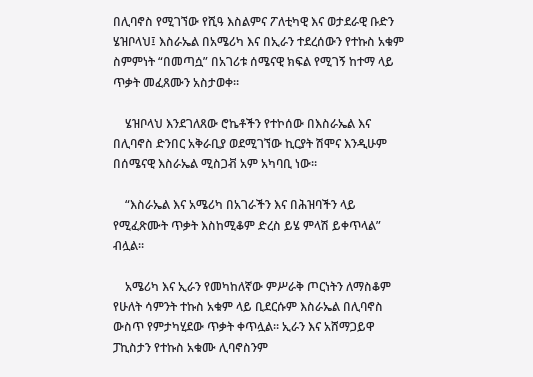በሊባኖስ የሚገኘው የሺዓ እስልምና ፖለቲካዊ እና ወታደራዊ ቡድን ሄዝቦላህ፤ እስራኤል በአሜሪካ እና በኢራን ተደረሰውን የተኩስ አቁም ስምምነት “በመጣሷ” በአገሪቱ ሰሜናዊ ክፍል የሚገኝ ከተማ ላይ ጥቃት መፈጸሙን አስታወቀ።

    ሄዝቦላህ እንደገለጸው ሮኬቶችን የተኮሰው በእስራኤል እና በሊባኖስ ድንበር አቅራቢያ ወደሚገኘው ኪርያት ሽሞና እንዲሁም በሰሜናዊ እስራኤል ሚስጋቭ አም አካባቢ ነው።

    “እስራኤል እና አሜሪካ በአገራችን እና በሕዝባችን ላይ የሚፈጽሙት ጥቃት እስከሚቆም ድረስ ይሄ ምላሽ ይቀጥላል” ብሏል።

    አሜሪካ እና ኢራን የመካከለኛው ምሥራቅ ጦርነትን ለማስቆም የሁለት ሳምንት ተኩስ አቁም ላይ ቢደርሱም እስራኤል በሊባኖስ ውስጥ የምታካሂደው ጥቃት ቀጥሏል። ኢራን እና አሸማጋይዋ ፓኪስታን የተኩስ አቁሙ ሊባኖስንም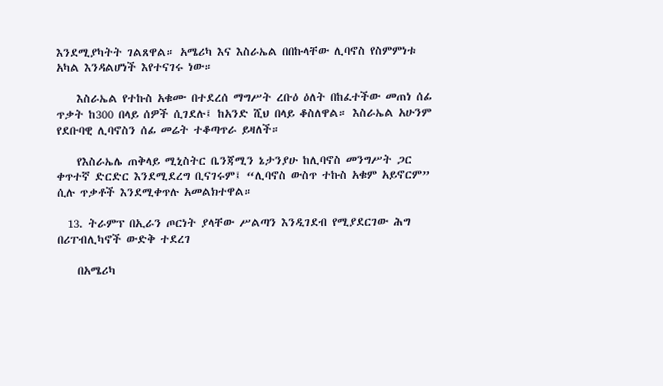እንደሚያካትት ገልጸዋል። አሜሪካ እና እስራኤል በበኩላቸው ሊባኖስ የስምምነቱ አካል እንዳልሆነች እየተናገሩ ነው።

    እስራኤል የተኩስ አቁሙ በተደረሰ ማግሥት ረቡዕ ዕለት በከፈተችው መጠነ ሰፊ ጥቃት ከ300 በላይ ሰዎች ሲገደሉ፤ ከአንድ ሺህ በላይ ቆስለዋል። እስራኤል አሁንም የደቡባዊ ሊባኖስን ሰፊ መሬት ተቆጣጥራ ይዛለች።

    የእስራኤሌ ጠቅላይ ሚኒስትር ቤንጃሚን ኔታንያሁ ከሊባኖስ መንግሥት ጋር ቀጥተኛ ድርድር እንደሚደረግ ቢናገሩም፤ “ሊባኖስ ውስጥ ተኩስ አቁም አይኖርም” ሲሉ ጥቃቶች እንደሚቀጥሉ አመልክተዋል።

  13. ትራምፕ በኢራን ጦርነት ያላቸው ሥልጣን እንዲገደብ የሚያደርገው ሕግ በሪፐብሊካኖች ውድቅ ተደረገ

    በአሜሪካ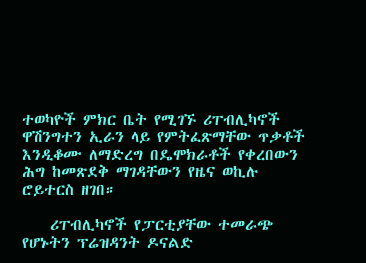ተወካዮች ምክር ቤት የሚገኙ ሪፐብሊካኖች ዋሽንግተን ኢራን ላይ የምትፈጽማቸው ጥቃቶች እንዲቆሙ ለማድረግ በዴሞክራቶች የቀረበውን ሕግ ከመጽደቅ ማገዳቸውን የዜና ወኪሉ ሮይተርስ ዘገበ።

    ሪፐብሊካኖች የፓርቲያቸው ተመራጭ የሆኑትን ፕሬዝዳንት ዶናልድ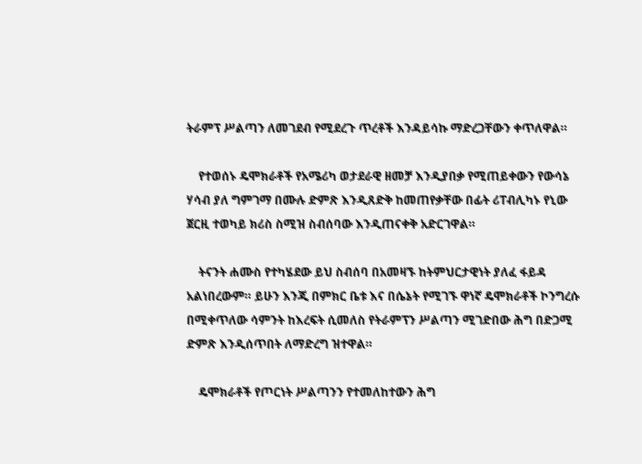ትራምፕ ሥልጣን ለመገደብ የሚደረጉ ጥረቶች እንዳይሳኩ ማድረጋቸውን ቀጥለዋል።

    የተወሰኑ ዴሞክራቶች የአሜሪካ ወታደራዊ ዘመቻ እንዲያበቃ የሚጠይቀውን የውሳኔ ሃሳብ ያለ ግምገማ በሙሉ ድምጽ እንዲጸድቅ ከመጠየቃቸው በፊት ሪፐብሊካኑ የኒው ጀርዚ ተወካይ ክሪስ ስሚዝ ስብሰባው እንዲጠናቀቅ አድርገዋል።

    ትናንት ሐሙስ የተካሄደው ይህ ስብሰባ በአመዛኙ ከትምህርታዊነት ያለፈ ፋይዳ አልነበረውም። ይሁን እንጂ በምክር ቤቱ እና በሴኔት የሚገኙ ዋነኛ ዴሞክራቶች ኮንግረሱ በሚቀጥለው ሳምንት ከእረፍት ሲመለስ የትራምፕን ሥልጣን ሚገድበው ሕግ በድጋሚ ድምጽ እንዲሰጥበት ለማድረግ ዝተዋል።

    ዴሞክራቶች የጦርነት ሥልጣንን የተመለከተውን ሕግ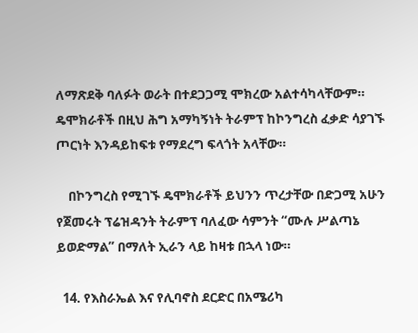ለማጽደቅ ባለፉት ወራት በተደጋጋሚ ሞክረው አልተሳካላቸውም። ዴሞክራቶች በዚህ ሕግ አማካኝነት ትራምፕ ከኮንግረስ ፈቃድ ሳያገኙ ጦርነት እንዳይከፍቱ የማደረግ ፍላጎት አላቸው።

    በኮንግረስ የሚገኙ ዴሞክራቶች ይህንን ጥረታቸው በድጋሚ አሁን የጀመሩት ፕሬዝዳንት ትራምፕ ባለፈው ሳምንት “ሙሉ ሥልጣኔ ይወድማል” በማለት ኢራን ላይ ከዛቱ በኋላ ነው።

  14. የእስራኤል እና የሊባኖስ ደርድር በአሜሪካ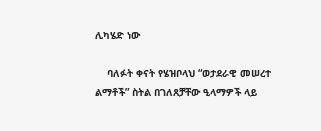ሊካሄድ ነው

    ባለፉት ቀናት የሄዝቦላህ “ወታደራዊ መሠረተ ልማቶች” ስትል በገለጸቻቸው ዒላማዎች ላይ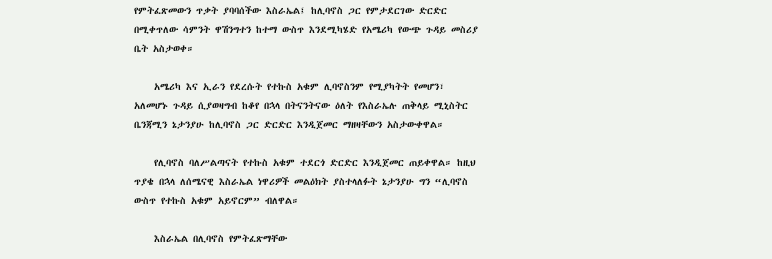የምትፈጽመውን ጥቃት ያባባሰችው እስራኤል፤ ከሊባኖስ ጋር የምታደርገው ድርድር በሚቀጥለው ሳምንት ዋሽንግተን ከተማ ውስጥ እንደሚካሄድ የአሜሪካ የውጭ ጉዳይ መስሪያ ቤት አስታወቀ።

    አሜሪካ እና ኢራን የደረሱት የተኩስ አቁም ሊባኖስንም የሚያካትት የመሆን፣ አለመሆኑ ጉዳይ ሲያወዛግብ ከቆየ በኋላ በትናንትናው ዕለት የእስራኤሉ ጠቅላይ ሚኒስትር ቤንጃሚን ኔታንያሁ ከሊባኖስ ጋር ድርድር እንዲጀመር ማዘዛቸውን አስታውቀዋል።

    የሊባኖስ ባለሥልጣናት የተኩስ አቁም ተደርጎ ድርድር እንዲጀመር ጠይቀዋል። ከዚህ ጥያቄ በኋላ ለሰሜናዊ እስራኤል ነዋሪዎች መልዕክት ያስተላለፉት ኔታንያሁ ግን “ሊባኖስ ውስጥ የተኩስ አቁም አይኖርም” ብለዋል።

    እስራኤል በሊባኖስ የምትፈጽማቸው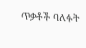ጥቃቶች ባለፉት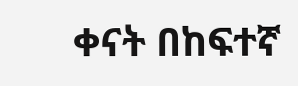ቀናት በከፍተኛ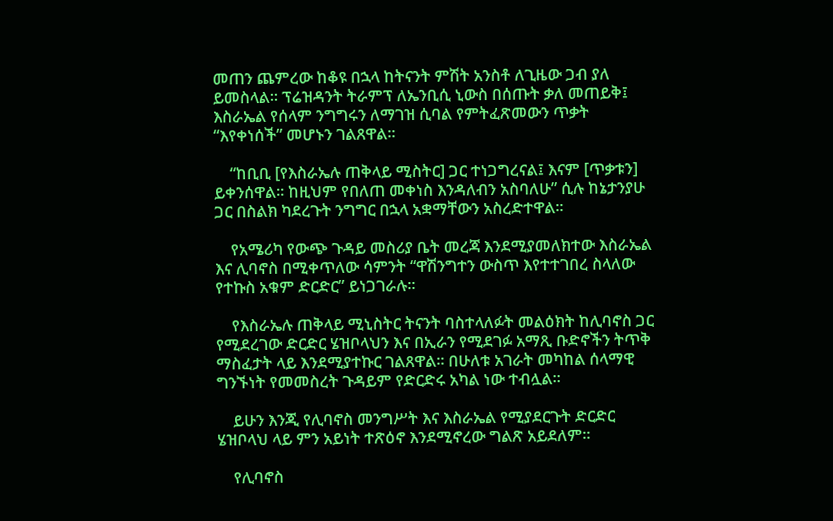መጠን ጨምረው ከቆዩ በኋላ ከትናንት ምሽት አንስቶ ለጊዜው ጋብ ያለ ይመስላል። ፕሬዝዳንት ትራምፕ ለኤንቢሲ ኒውስ በሰጡት ቃለ መጠይቅ፤ እስራኤል የሰላም ንግግሩን ለማገዝ ሲባል የምትፈጽመውን ጥቃት “እየቀነሰች” መሆኑን ገልጸዋል።

    “ከቢቢ [የእስራኤሉ ጠቅላይ ሚስትር] ጋር ተነጋግረናል፤ እናም [ጥቃቱን] ይቀንሰዋል። ከዚህም የበለጠ መቀነስ እንዳለብን አስባለሁ” ሲሉ ከኔታንያሁ ጋር በስልክ ካደረጉት ንግግር በኋላ አቋማቸውን አስረድተዋል።

    የአሜሪካ የውጭ ጉዳይ መስሪያ ቤት መረጃ እንደሚያመለክተው እስራኤል እና ሊባኖስ በሚቀጥለው ሳምንት “ዋሽንግተን ውስጥ እየተተገበረ ስላለው የተኩስ አቁም ድርድር” ይነጋገራሉ።

    የእስራኤሉ ጠቅላይ ሚኒስትር ትናንት ባስተላለፉት መልዕክት ከሊባኖስ ጋር የሚደረገው ድርድር ሄዝቦላህን እና በኢራን የሚደገፉ አማጺ ቡድኖችን ትጥቅ ማስፈታት ላይ እንደሚያተኩር ገልጸዋል። በሁለቱ አገራት መካከል ሰላማዊ ግንኙነት የመመስረት ጉዳይም የድርድሩ አካል ነው ተብሏል።

    ይሁን እንጂ የሊባኖስ መንግሥት እና እስራኤል የሚያደርጉት ድርድር ሄዝቦላህ ላይ ምን አይነት ተጽዕኖ እንደሚኖረው ግልጽ አይደለም።

    የሊባኖስ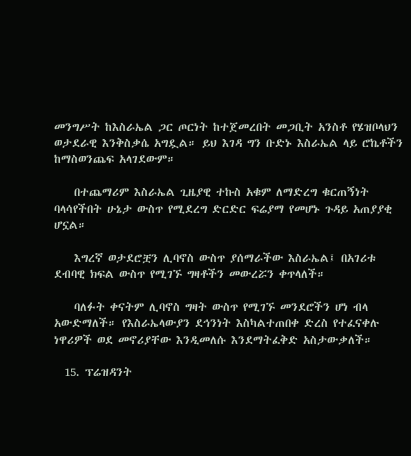መንግሥት ከእስራኤል ጋር ጦርነት ከተጀመረበት መጋቢት አንስቶ የሄዝቦላህን ወታደራዊ እንቅስቃሴ አግዷል። ይህ እገዳ ግን ቡድኑ እስራኤል ላይ ሮኬቶችን ከማስወንጨፍ አላገደውም።

    በተጨማሪም እስራኤል ጊዜያዊ ተኩስ አቁም ለማድረግ ቁርጠኝነት ባላሳየችበት ሁኔታ ውስጥ የሚደረግ ድርድር ፍሬያማ የመሆኑ ጉዳይ አጠያያቂ ሆኗል።

    እግረኛ ወታደሮቿን ሊባኖስ ውስጥ ያሰማራችው እስራኤል፤ በአገሪቱ ደብባዊ ክፍል ውስጥ የሚገኙ ግዛቶችን መውረሯን ቀጥላለች።

    ባለፉት ቀናትም ሊባኖስ ግዛት ውስጥ የሚገኙ መንደሮችን ሆነ ብላ አውድማለች። የእስራኤላውያን ደኅንነት እስካልተጠበቀ ድረስ የተፈናቀሉ ነዋሪዎች ወደ መኖሪያቸው እንዲመለሱ እንደማትፈቅድ አስታውቃለች።

  15. ፕሬዝዳንት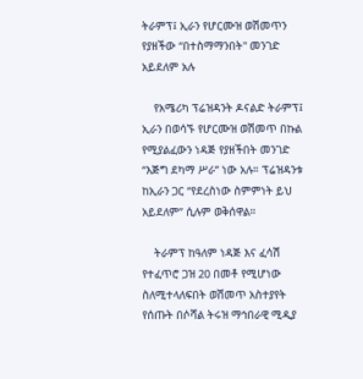ትራምፕ፤ ኢራን የሆርሙዝ ወሽመጥን የያዘችው “በተስማማንበት" መንገድ አይደለም አሉ

    የአሜሪካ ፕሬዝዳንት ዶናልድ ትራምፕ፤ ኢራን በወሳኙ የሆርሙዝ ወሽመጥ በኩል የሚያልፈውን ነዳጅ የያዘችበት መንገድ “እጅግ ደካማ ሥራ” ነው አሉ። ፕሬዝዳንቱ ከኢራን ጋር “የደረስነው ስምምነት ይህ አይደለም” ሲሉም ወቅሰዋል።

    ትራምፕ ከዓለም ነዳጅ እና ፈሳሽ የተፈጥሮ ጋዝ 20 በመቶ የሚሆነው ስለሚተላለፍበት ወሽመጥ አስተያየት የሰጡት በሶሻል ትሩዝ ማኅበራዊ ሚዲያ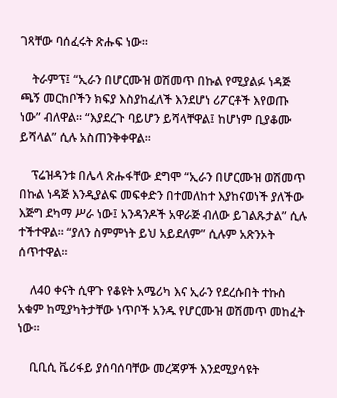ገጻቸው ባሰፈሩት ጽሑፍ ነው።

    ትራምፕ፤ “ኢራን በሆርሙዝ ወሽመጥ በኩል የሚያልፉ ነዳጅ ጫኝ መርከቦችን ክፍያ እስያከፈለች እንደሆነ ሪፖርቶች እየወጡ ነው” ብለዋል። “እያደረጉ ባይሆን ይሻላቸዋል፤ ከሆነም ቢያቆሙ ይሻላል” ሲሉ አስጠንቅቀዋል።

    ፕሬዝዳንቱ በሌላ ጽሑፋቸው ደግሞ “ኢራን በሆርሙዝ ወሽመጥ በኩል ነዳጅ እንዲያልፍ መፍቀድን በተመለከተ እያከናወነች ያለችው እጅግ ደካማ ሥራ ነው፤ አንዳንዶች አዋራጅ ብለው ይገልጹታል” ሲሉ ተችተዋል። “ያለን ስምምነት ይህ አይደለም” ሲሉም አጽንኦት ሰጥተዋል።

    ለ40 ቀናት ሲዋጉ የቆዩት አሜሪካ እና ኢራን የደረሱበት ተኩስ አቁም ከሚያካትታቸው ነጥቦች አንዱ የሆርሙዝ ወሽመጥ መከፈት ነው።

    ቢቢሲ ቬሪፋይ ያሰባሰባቸው መረጃዎች እንደሚያሳዩት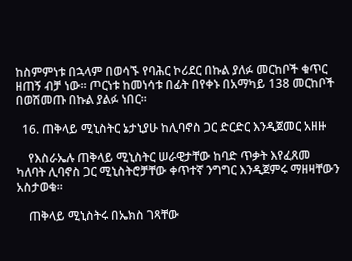ከስምምነቱ በኋላም በወሳኙ የባሕር ኮሪደር በኩል ያለፉ መርከቦች ቁጥር ዘጠኝ ብቻ ነው። ጦርነቱ ከመነሳቱ በፊት በየቀኑ በአማካይ 138 መርከቦች በወሽመጡ በኩል ያልፉ ነበር።

  16. ጠቅላይ ሚኒስትር ኔታኒያሁ ከሊባኖስ ጋር ድርድር እንዲጀመር አዘዙ

    የእስራኤሉ ጠቅላይ ሚኒስትር ሠራዊታቸው ከባድ ጥቃት እየፈጸመ ካለባት ሊባኖስ ጋር ሚኒስትሮቻቸው ቀጥተኛ ንግግር እንዲጀምሩ ማዘዛቸውን አስታወቁ።

    ጠቅላይ ሚኒስትሩ በኤክስ ገጻቸው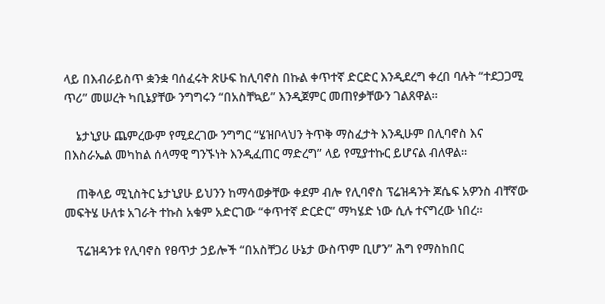ላይ በእብራይስጥ ቋንቋ ባሰፈሩት ጽሁፍ ከሊባኖስ በኩል ቀጥተኛ ድርድር እንዲደረግ ቀረበ ባሉት “ተደጋጋሚ ጥሪ” መሠረት ካቢኔያቸው ንግግሩን “በአስቸኳይ” እንዲጀምር መጠየቃቸውን ገልጸዋል።

    ኔታኒያሁ ጨምረውም የሚደረገው ንግግር “ሄዝቦላህን ትጥቅ ማስፈታት እንዲሁም በሊባኖስ እና በእስራኤል መካከል ሰላማዊ ግንኙነት እንዲፈጠር ማድረግ” ላይ የሚያተኩር ይሆናል ብለዋል።

    ጠቅላይ ሚኒስትር ኔታኒያሁ ይህንን ከማሳወቃቸው ቀደም ብሎ የሊባኖስ ፕሬዝዳንት ጆሴፍ አዎንስ ብቸኛው መፍትሄ ሁለቱ አገራት ተኩስ አቁም አድርገው “ቀጥተኛ ድርድር” ማካሄድ ነው ሲሉ ተናግረው ነበረ።

    ፕሬዝዳንቱ የሊባኖስ የፀጥታ ኃይሎች “በአስቸጋሪ ሁኔታ ውስጥም ቢሆን” ሕግ የማስከበር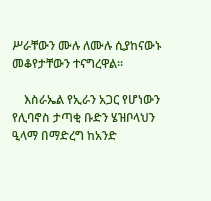ሥራቸውን ሙሉ ለሙሉ ሲያከናውኑ መቆየታቸውን ተናግረዋል።

    እስራኤል የኢራን አጋር የሆነውን የሊባኖስ ታጣቂ ቡድን ሄዝቦላህን ዒላማ በማድረግ ከአንድ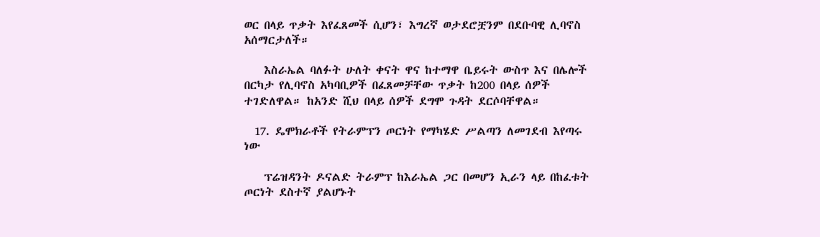ወር በላይ ጥቃት እየፈጸመች ሲሆን፣ እግረኛ ወታደሮቿንም በደቡባዊ ሊባኖስ አሰማርታለች።

    እስራኤል ባለፉት ሁለት ቀናት ዋና ከተማዋ ቤይሩት ውስጥ እና በሌሎች በርካታ የሊባኖስ አካባቢዎች በፈጸመቻቸው ጥቃት ከ200 በላይ ሰዎች ተገድለዋል። ከአንድ ሺህ በላይ ሰዎች ደግሞ ጉዳት ደርሶባቸዋል።

  17. ዴሞክራቶች የትራምፕን ጦርነት የማካሄድ ሥልጣን ለመገደብ እየጣሩ ነው

    ፕሬዝዳንት ዶናልድ ትራምፕ ከእራኤል ጋር በመሆን ኢራን ላይ በከፈቱት ጦርነት ደስተኛ ያልሆኑት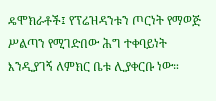ዴሞክራቶች፤ የፕሬዝዳንቱን ጦርነት የማወጅ ሥልጣን የሚገድበው ሕግ ተቀባይነት እንዲያገኝ ለምክር ቤቱ ሊያቀርቡ ነው።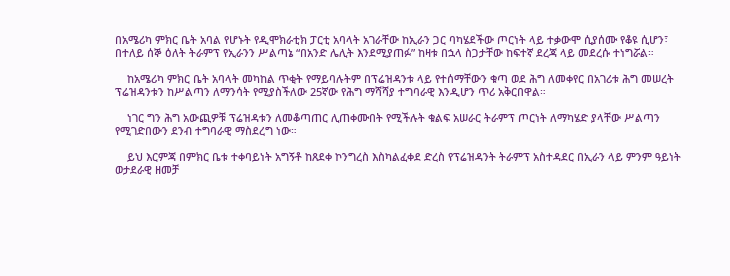በአሜሪካ ምክር ቤት አባል የሆኑት የዲሞክራቲክ ፓርቲ አባላት አገራቸው ከኢራን ጋር ባካሄደችው ጦርነት ላይ ተቃውሞ ሲያሰሙ የቆዩ ሲሆን፣ በተለይ ሰኞ ዕለት ትራምፕ የኢራንን ሥልጣኔ “በአንድ ሌሊት እንደሚያጠፉ” ከዛቱ በኋላ ስጋታቸው ከፍተኛ ደረጃ ላይ መደረሱ ተነግሯል።

    ከአሜሪካ ምክር ቤት አባላት መካከል ጥቂት የማይባሉትም በፕሬዝዳንቱ ላይ የተሰማቸውን ቁጣ ወደ ሕግ ለመቀየር በአገሪቱ ሕግ መሠረት ፕሬዝዳንቱን ከሥልጣን ለማንሳት የሚያስችለው 25ኛው የሕግ ማሻሻያ ተግባራዊ እንዲሆን ጥሪ አቅርበዋል።

    ነገር ግን ሕግ አውጪዎቹ ፕሬዝዳቱን ለመቆጣጠር ሊጠቀሙበት የሚችሉት ቁልፍ አሠራር ትራምፕ ጦርነት ለማካሄድ ያላቸው ሥልጣን የሚገድበውን ደንብ ተግባራዊ ማስደረግ ነው።

    ይህ እርምጃ በምክር ቤቱ ተቀባይነት አግኝቶ ከጸደቀ ኮንግረስ እስካልፈቀደ ድረስ የፕሬዝዳንት ትራምፕ አስተዳደር በኢራን ላይ ምንም ዓይነት ወታደራዊ ዘመቻ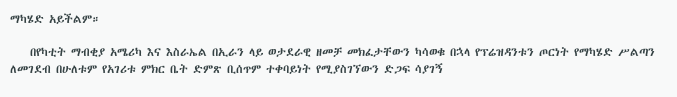ማካሄድ አይችልም።

    በየካቲት ማብቂያ አሜሪካ እና እስራኤል በኢራን ላይ ወታደራዊ ዘመቻ መክፈታቸውን ካሳወቁ በኋላ የፕሬዝዳንቱን ጦርነት የማካሄድ ሥልጣን ለመገደብ በሁለቱም የአገሪቱ ምክር ቤት ድምጽ ቢሰጥም ተቀባይነት የሚያስገኘውን ድጋፍ ሳያገኝ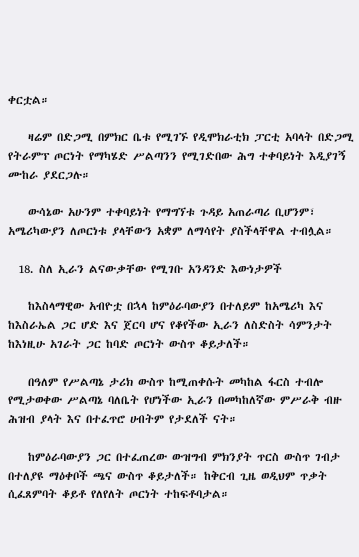ቀርቷል።

    ዛሬም በድጋሚ በምክር ቤቱ የሚገኙ የዲሞክራቲክ ፓርቲ አባላት በድጋሚ የትራምፕ ጦርነት የማካሄድ ሥልጣንን የሚገድበው ሕግ ተቀባይነት እዲያገኝ ሙከራ ያደርጋሉ።

    ውሳኔው አሁንም ተቀባይነት የማግኘቱ ጉዳይ አጠራጣሪ ቢሆንም፣ አሜሪካውያን ለጦርነቱ ያላቸውን አቋም ለማሳየት ያስችላቸዋል ተብሏል።

  18. ስለ ኢራን ልናውቃቸው የሚገቡ አንዳንድ እውነታዎች

    ከእስላማዊው አብዮቷ በኋላ ከምዕራባውያን በተለይም ከአሜሪካ እና ከእስራኤል ጋር ሆድ እና ጀርባ ሆና የቆየችው ኢራን ለስድስት ሳምንታት ከእነዚሁ አገራት ጋር ከባድ ጦርነት ውስጥ ቆይታለች።

    በዓለም የሥልጣኔ ታሪክ ውስጥ ከሚጠቀሱት መካከል ፋርስ ተብሎ የሚታወቀው ሥልጣኔ ባለቤት የሆነችው ኢራን በመካከለኛው ምሥራቅ ብዙ ሕዝብ ያላት እና በተፈጥሮ ሀብትም የታደለች ናት።

    ከምዕራባውያን ጋር በተፈጠረው ውዝግብ ምክንያት ጥርስ ውስጥ ገብታ በተለያዩ ማዕቀቦች ጫና ውስጥ ቆይታለች። ከቅርብ ጊዜ ወዲህም ጥቃት ሲፈጸምባት ቆይቶ የለየለት ጦርነት ተከፍቶባታል።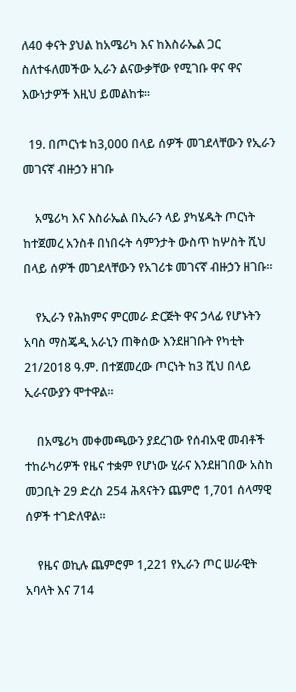ለ40 ቀናት ያህል ከአሜሪካ እና ከእስራኤል ጋር ስለተፋለመችው ኢራን ልናውቃቸው የሚገቡ ዋና ዋና እውነታዎች እዚህ ይመልከቱ።

  19. በጦርነቱ ከ3,000 በላይ ሰዎች መገደላቸውን የኢራን መገናኛ ብዙኃን ዘገቡ

    አሜሪካ እና እስራኤል በኢራን ላይ ያካሄዱት ጦርነት ከተጀመረ አንስቶ በነበሩት ሳምንታት ውስጥ ከሦስት ሺህ በላይ ሰዎች መገደላቸውን የአገሪቱ መገናኛ ብዙኃን ዘገቡ።

    የኢራን የሕክምና ምርመራ ድርጅት ዋና ኃላፊ የሆኑትን አባስ ማስጄዲ አራኒን ጠቅሰው እንደዘገቡት የካቲት 21/2018 ዓ.ም. በተጀመረው ጦርነት ከ3 ሺህ በላይ ኢራናውያን ሞተዋል።

    በአሜሪካ መቀመጫውን ያደረገው የሰብአዊ መብቶች ተከራካሪዎች የዜና ተቋም የሆነው ሂራና እንደዘገበው አስከ መጋቢት 29 ድረስ 254 ሕጻናትን ጨምሮ 1,701 ሰላማዊ ሰዎች ተገድለዋል።

    የዜና ወኪሉ ጨምሮም 1,221 የኢራን ጦር ሠራዊት አባላት እና 714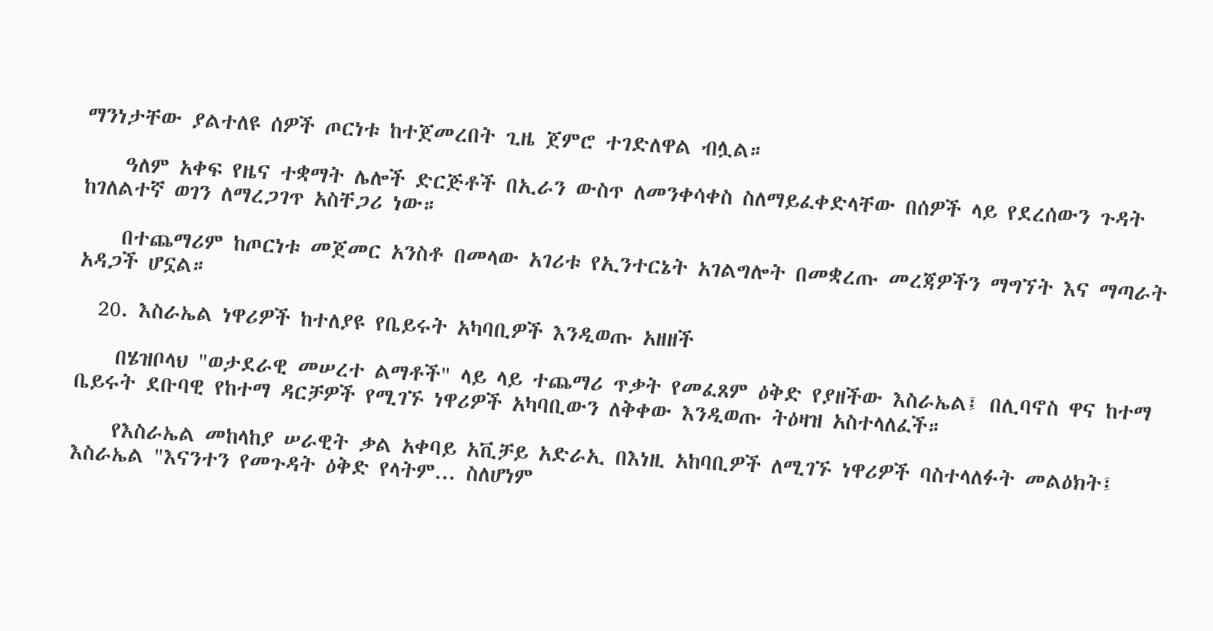ማንነታቸው ያልተለዩ ሰዎች ጦርነቱ ከተጀመረበት ጊዜ ጀምሮ ተገድለዋል ብሏል።

    ዓለም አቀፍ የዜና ተቋማት ሌሎች ድርጅቶች በኢራን ውስጥ ለመንቀሳቀስ ስለማይፈቀድላቸው በሰዎች ላይ የደረሰውን ጉዳት ከገለልተኛ ወገን ለማረጋገጥ አስቸጋሪ ነው።

    በተጨማሪም ከጦርነቱ መጀመር አንስቶ በመላው አገሪቱ የኢንተርኔት አገልግሎት በመቋረጡ መረጃዎችን ማግኘት እና ማጣራት አዳጋች ሆኗል።

  20. እስራኤል ነዋሪዎች ከተለያዩ የቤይሩት አካባቢዎች እንዲወጡ አዘዘች

    በሄዝቦላህ "ወታደራዊ መሠረተ ልማቶች" ላይ ላይ ተጨማሪ ጥቃት የመፈጸም ዕቅድ የያዘችው እስራኤል፤ በሊባኖስ ዋና ከተማ ቤይሩት ደቡባዊ የከተማ ዳርቻዎች የሚገኙ ነዋሪዎች አካባቢውን ለቅቀው እንዲወጡ ትዕዛዝ አስተላለፈች።

    የእስራኤል መከላከያ ሠራዊት ቃል አቀባይ አቪቻይ አድራኢ በእነዚ አከባቢዎች ለሚገኙ ነዋሪዎች ባስተላለፉት መልዕክት፤ እስራኤል "እናንተን የመጉዳት ዕቅድ የላትም... ስለሆነም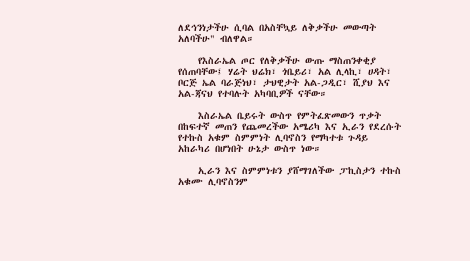ለደኅንነታችሁ ሲባል በአስቸኳይ ለቅቃችሁ መውጣት አለባችሁ" ብለዋል።

    የእስራኤል ጦር የለቅቃችሁ ውጡ ማስጠንቀቂያ የሰጠባቸው፤ ሃሬት ህሬክ፣ ጎቤይሪ፣ አል ሊላኪ፣ ሀዳት፣ ቦርጅ ኤል ባራጅነህ፣ ታህዊታት አል-ጋዲር፣ ሺያህ እና አል-ጃናህ የተባሉት አካባቢዎች ናቸው።

    እስራኤል ቤይሩት ውስጥ የምትፈጽመውን ጥቃት በከፍተኛ መጠን የጨመረችው አሜሪካ እና ኢራን የደረሱት የተኩስ አቁም ስምምነት ሊባኖስን የማካተቱ ጉዳይ አከራካሪ በሆነበት ሁኔታ ውስጥ ነው።

    ኢራን እና ስምምነቱን ያሸማገለችው ፓኪስታን ተኩስ አቁሙ ሊባኖስንም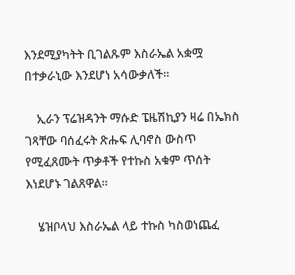እንደሚያካትት ቢገልጹም እስራኤል አቋሟ በተቃራኒው እንደሆነ አሳውቃለች።

    ኢራን ፕሬዝዳንት ማሱድ ፔዜሽኪያን ዛሬ በኤክስ ገጻቸው ባሰፈሩት ጽሑፍ ሊባኖስ ውስጥ የሚፈጸሙት ጥቃቶች የተኩስ አቁም ጥሰት እነደሆኑ ገልጸዋል።

    ሄዝቦላህ እስራኤል ላይ ተኩስ ካስወነጨፈ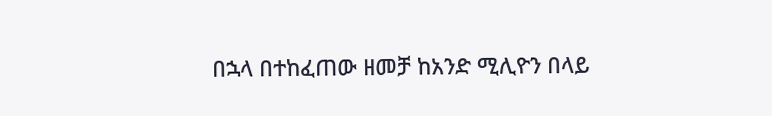በኋላ በተከፈጠው ዘመቻ ከአንድ ሚሊዮን በላይ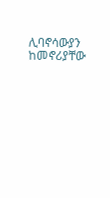ሊባኖሳውያን ከመኖሪያቸው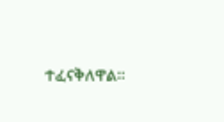ተፈናቅለዋል።